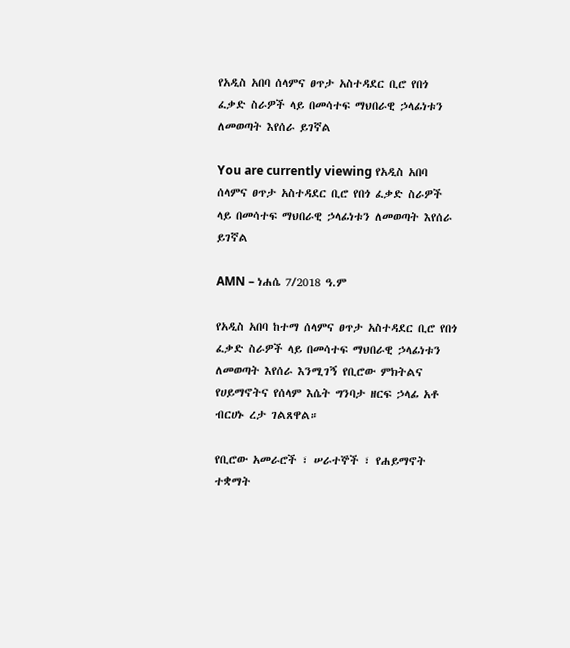የአዲስ አበባ ሰላምና ፀጥታ አስተዳደር ቢሮ የበጎ ፈቃድ ስራዎች ላይ በመሳተፍ ማህበራዊ ኃላፊነቱን ለመወጣት እየሰራ ይገኛል

You are currently viewing የአዲስ አበባ ሰላምና ፀጥታ አስተዳደር ቢሮ የበጎ ፈቃድ ስራዎች ላይ በመሳተፍ ማህበራዊ ኃላፊነቱን ለመወጣት እየሰራ ይገኛል

AMN – ነሐሴ 7/2018 ዓ.ም

የአዲስ አበባ ከተማ ሰላምና ፀጥታ አስተዳደር ቢሮ የበጎ ፈቃድ ስራዎች ላይ በመሳተፍ ማህበራዊ ኃላፊነቱን ለመወጣት እየሰራ እንሚገኝ የቢሮው ምክትልና የሀይማኖትና የሰላም እሴት ግንባታ ዘርፍ ኃላፊ አቶ ብርሀኑ ረታ ገልጸዋል።

የቢሮው አመራሮች ፣ ሠራተኞች ፣ የሐይማኖት ተቋማት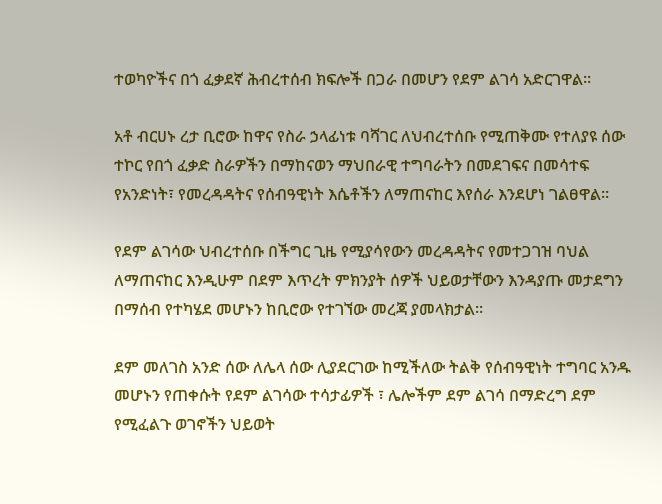ተወካዮችና በጎ ፈቃደኛ ሕብረተሰብ ክፍሎች በጋራ በመሆን የደም ልገሳ አድርገዋል።

አቶ ብርሀኑ ረታ ቢሮው ከዋና የስራ ኃላፊነቱ ባሻገር ለህብረተሰቡ የሚጠቅሙ የተለያዩ ሰው ተኮር የበጎ ፈቃድ ስራዎችን በማከናወን ማህበራዊ ተግባራትን በመደገፍና በመሳተፍ የአንድነት፣ የመረዳዳትና የሰብዓዊነት እሴቶችን ለማጠናከር እየሰራ እንደሆነ ገልፀዋል።

የደም ልገሳው ህብረተሰቡ በችግር ጊዜ የሚያሳየውን መረዳዳትና የመተጋገዝ ባህል ለማጠናከር እንዲሁም በደም እጥረት ምክንያት ሰዎች ህይወታቸውን እንዳያጡ መታደግን በማሰብ የተካሄደ መሆኑን ከቢሮው የተገኘው መረጃ ያመላክታል።

ደም መለገስ አንድ ሰው ለሌላ ሰው ሊያደርገው ከሚችለው ትልቅ የሰብዓዊነት ተግባር አንዱ መሆኑን የጠቀሱት የደም ልገሳው ተሳታፊዎች ፣ ሌሎችም ደም ልገሳ በማድረግ ደም የሚፈልጉ ወገኖችን ህይወት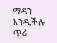ማዳን እንዲችሉ ጥሪ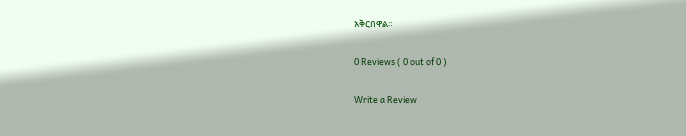አቅርበዋል።

0 Reviews ( 0 out of 0 )

Write a Review